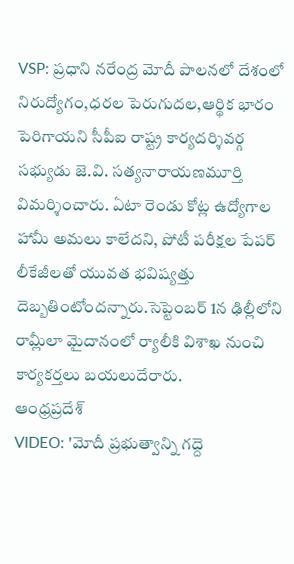VSP: ప్రధాని నరేంద్ర మోదీ పాలనలో దేశంలో నిరుద్యోగం,ధరల పెరుగుదల,ఆర్థిక భారం పెరిగాయని సీపీఐ రాష్ట్ర కార్యదర్శివర్గ సభ్యుడు జె.వి. సత్యనారాయణమూర్తి విమర్శించారు. ఏటా రెండు కోట్ల ఉద్యోగాల హామీ అమలు కాలేదని, పోటీ పరీక్షల పేపర్ లీకేజీలతో యువత భవిష్యత్తు దెబ్బతింటోందన్నారు.సెప్టెంబర్ 1న ఢిల్లీలోని రామ్లీలా మైదానంలో ర్యాలీకి విశాఖ నుంచి కార్యకర్తలు బయలుదేరారు.
ఆంధ్రప్రదేశ్
VIDEO: 'మోదీ ప్రభుత్వాన్ని గద్దె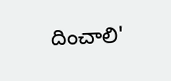దించాలి'